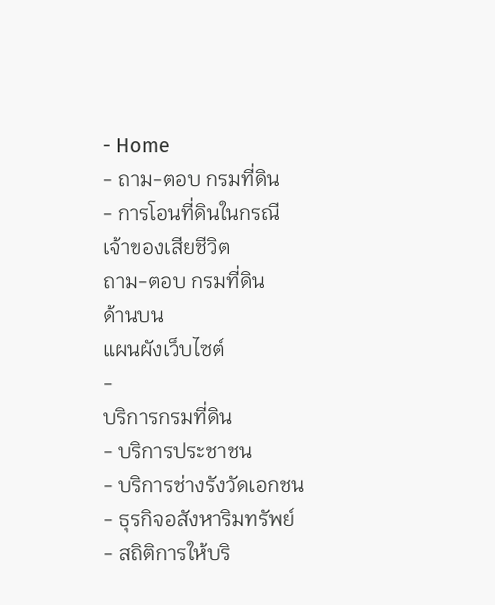- Home
- ถาม-ตอบ กรมที่ดิน
- การโอนที่ดินในกรณีเจ้าของเสียชีวิต
ถาม-ตอบ กรมที่ดิน
ด้านบน
แผนผังเว็บไซต์
-
บริการกรมที่ดิน
- บริการประชาชน
- บริการช่างรังวัดเอกชน
- ธุรกิจอสังหาริมทรัพย์
- สถิติการให้บริ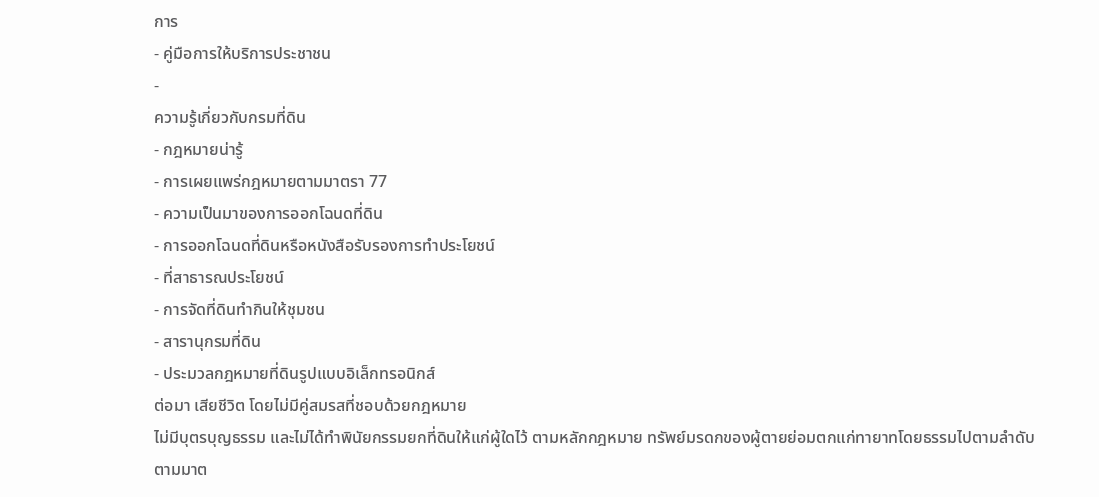การ
- คู่มือการให้บริการประชาชน
-
ความรู้เกี่ยวกับกรมที่ดิน
- กฎหมายน่ารู้
- การเผยแพร่กฎหมายตามมาตรา 77
- ความเป็นมาของการออกโฉนดที่ดิน
- การออกโฉนดที่ดินหรือหนังสือรับรองการทำประโยชน์
- ที่สาธารณประโยชน์
- การจัดที่ดินทำกินให้ชุมชน
- สารานุกรมที่ดิน
- ประมวลกฎหมายที่ดินรูปแบบอิเล็กทรอนิกส์
ต่อมา เสียชีวิต โดยไม่มีคู่สมรสที่ชอบด้วยกฎหมาย
ไม่มีบุตรบุญธรรม และไม่ได้ทำพินัยกรรมยกที่ดินให้แก่ผู้ใดไว้ ตามหลักกฎหมาย ทรัพย์มรดกของผู้ตายย่อมตกแก่ทายาทโดยธรรมไปตามลำดับตามมาต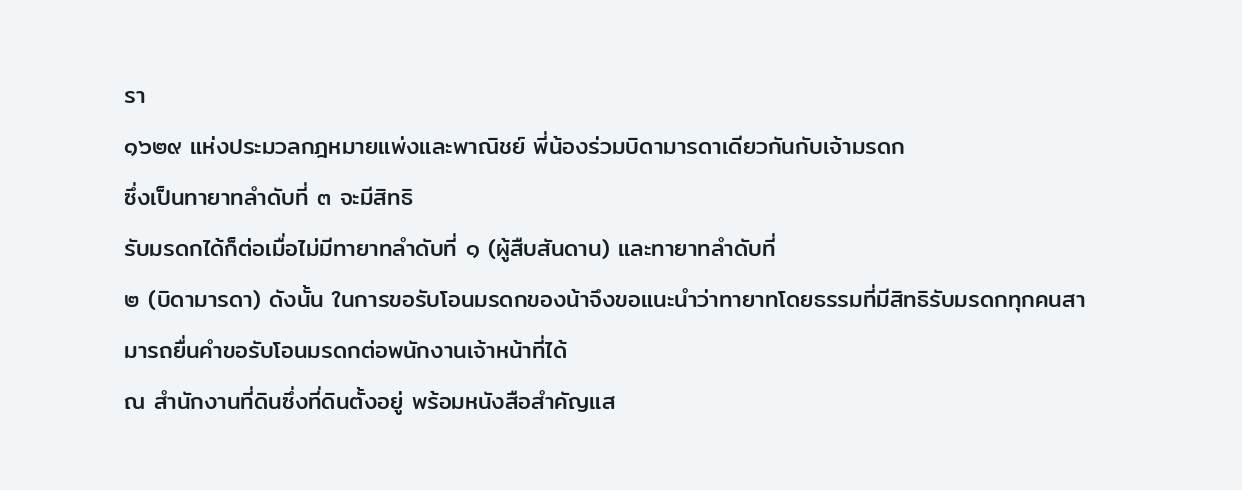รา
๑๖๒๙ แห่งประมวลกฎหมายแพ่งและพาณิชย์ พี่น้องร่วมบิดามารดาเดียวกันกับเจ้ามรดก
ซึ่งเป็นทายาทลำดับที่ ๓ จะมีสิทธิ
รับมรดกได้ก็ต่อเมื่อไม่มีทายาทลำดับที่ ๑ (ผู้สืบสันดาน) และทายาทลำดับที่
๒ (บิดามารดา) ดังนั้น ในการขอรับโอนมรดกของน้าจึงขอแนะนำว่าทายาทโดยธรรมที่มีสิทธิรับมรดกทุกคนสามารถยื่นคำขอรับโอนมรดกต่อพนักงานเจ้าหน้าที่ได้
ณ สำนักงานที่ดินซึ่งที่ดินตั้งอยู่ พร้อมหนังสือสำคัญแส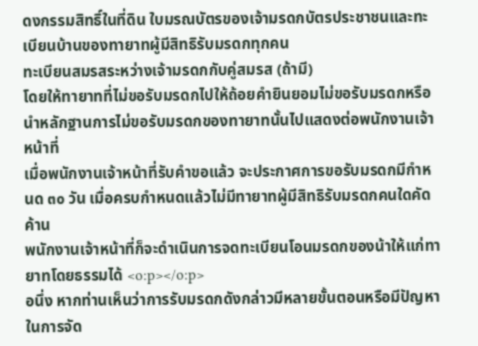ดงกรรมสิทธิ์ในที่ดิน ใบมรณบัตรของเจ้ามรดกบัตรประชาชนและทะเบียนบ้านของทายาทผู้มีสิทธิรับมรดกทุกคน
ทะเบียนสมรสระหว่างเจ้ามรดกกับคู่สมรส (ถ้ามี)
โดยให้ทายาทที่ไม่ขอรับมรดกไปให้ถ้อยคำยินยอมไม่ขอรับมรดกหรือนำหลักฐานการไม่ขอรับมรดกของทายาทนั้นไปแสดงต่อพนักงานเจ้าหน้าที่
เมื่อพนักงานเจ้าหน้าที่รับคำขอแล้ว จะประกาศการขอรับมรดกมีกำหนด ๓๐ วัน เมื่อครบกำหนดแล้วไม่มีทายาทผู้มีสิทธิรับมรดกคนใดคัดค้าน
พนักงานเจ้าหน้าที่ก็จะดำเนินการจดทะเบียนโอนมรดกของน้าให้แก่ทายาทโดยธรรมได้ <o:p></o:p>
อนึ่ง หากท่านเห็นว่าการรับมรดกดังกล่าวมีหลายขั้นตอนหรือมีปัญหาในการจัด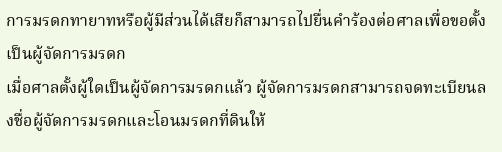การมรดกทายาทหรือผู้มีส่วนได้เสียก็สามารถไปยื่นคำร้องต่อศาลเพื่อขอตั้งเป็นผู้จัดการมรดก
เมื่อศาลตั้งผู้ใดเป็นผู้จัดการมรดกแล้ว ผู้จัดการมรดกสามารถจดทะเบียนลงชื่อผู้จัดการมรดกและโอนมรดกที่ดินให้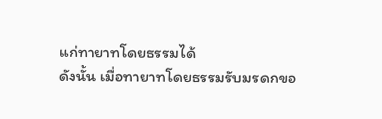แก่ทายาทโดยธรรมได้
ดังนั้น เมื่อทายาทโดยธรรมรับมรดกขอ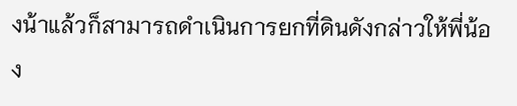งน้าแล้วก็สามารถดำเนินการยกที่ดินดังกล่าวให้พี่น้อง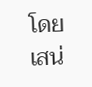โดยเสน่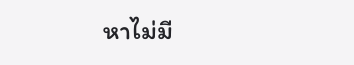หาไม่มี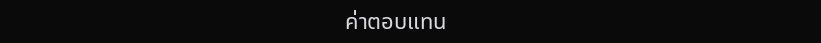ค่าตอบแทน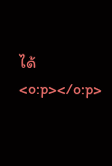ได้<o:p></o:p>